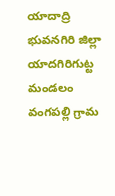యాదాద్రి భువనగిరి జిల్లా యాదగిరిగుట్ట మండలం వంగపల్లి గ్రామ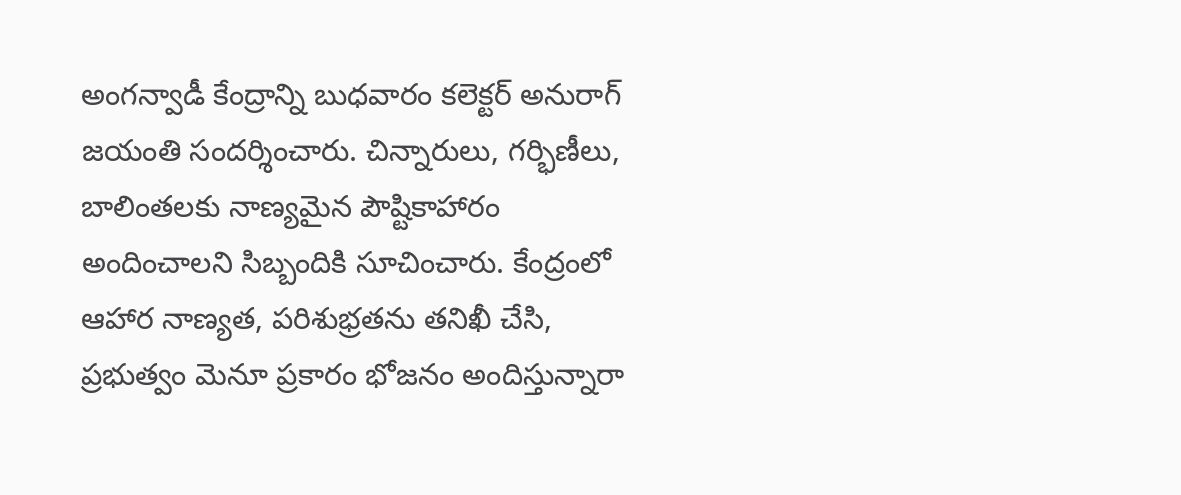అంగన్వాడీ కేంద్రాన్ని బుధవారం కలెక్టర్ అనురాగ్ జయంతి సందర్శించారు. చిన్నారులు, గర్భిణీలు, బాలింతలకు నాణ్యమైన పౌష్టికాహారం అందించాలని సిబ్బందికి సూచించారు. కేంద్రంలో ఆహార నాణ్యత, పరిశుభ్రతను తనిఖీ చేసి, ప్రభుత్వం మెనూ ప్రకారం భోజనం అందిస్తున్నారా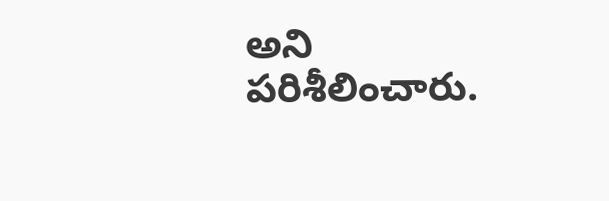అని పరిశీలించారు.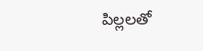పిల్లలతో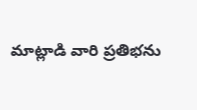మాట్లాడి వారి ప్రతిభను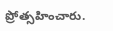ప్రోత్సహించారు.